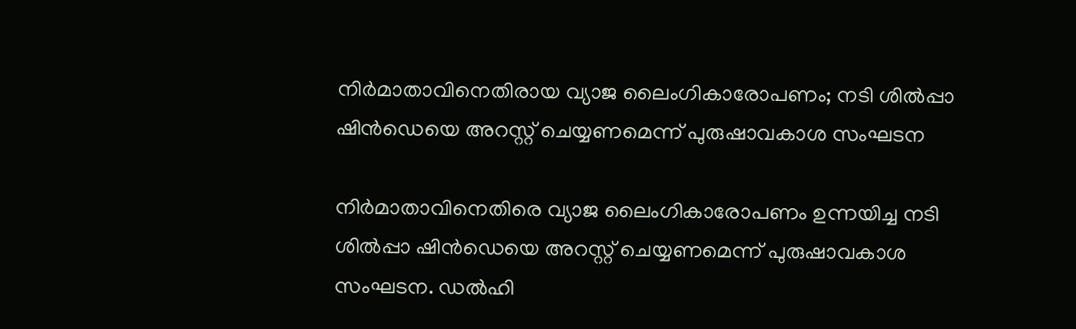നിർമാതാവിനെതിരായ വ്യാജ ലൈംഗികാരോപണം; നടി ശിൽപ്പാ ഷിൻഡെയെ അറസ്റ്റ് ചെയ്യണമെന്ന് പുരുഷാവകാശ സംഘടന

നിർമാതാവിനെതിരെ വ്യാജ ലൈംഗികാരോപണം ഉന്നയിച്ച നടി ശിൽപ്പാ ഷിൻഡെയെ അറസ്റ്റ് ചെയ്യണമെന്ന് പുരുഷാവകാശ സംഘടന. ഡൽഹി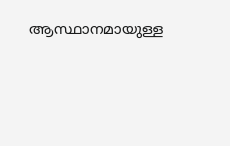ആസ്ഥാനമായുള്ള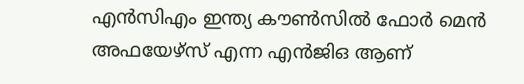എൻസിഎം ഇന്ത്യ കൗൺസിൽ ഫോർ മെൻ അഫയേഴ്സ് എന്ന എൻജിഒ ആണ്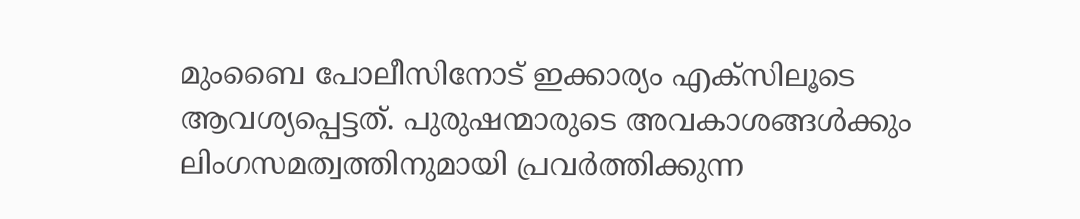മുംബൈ പോലീസിനോട് ഇക്കാര്യം എക്സിലൂടെ ആവശ്യപ്പെട്ടത്. പുരുഷന്മാരുടെ അവകാശങ്ങൾക്കും ലിംഗസമത്വത്തിനുമായി പ്രവർത്തിക്കുന്ന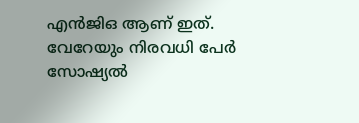എൻജിഒ ആണ് ഇത്.
വേറേയും നിരവധി പേർ സോഷ്യൽ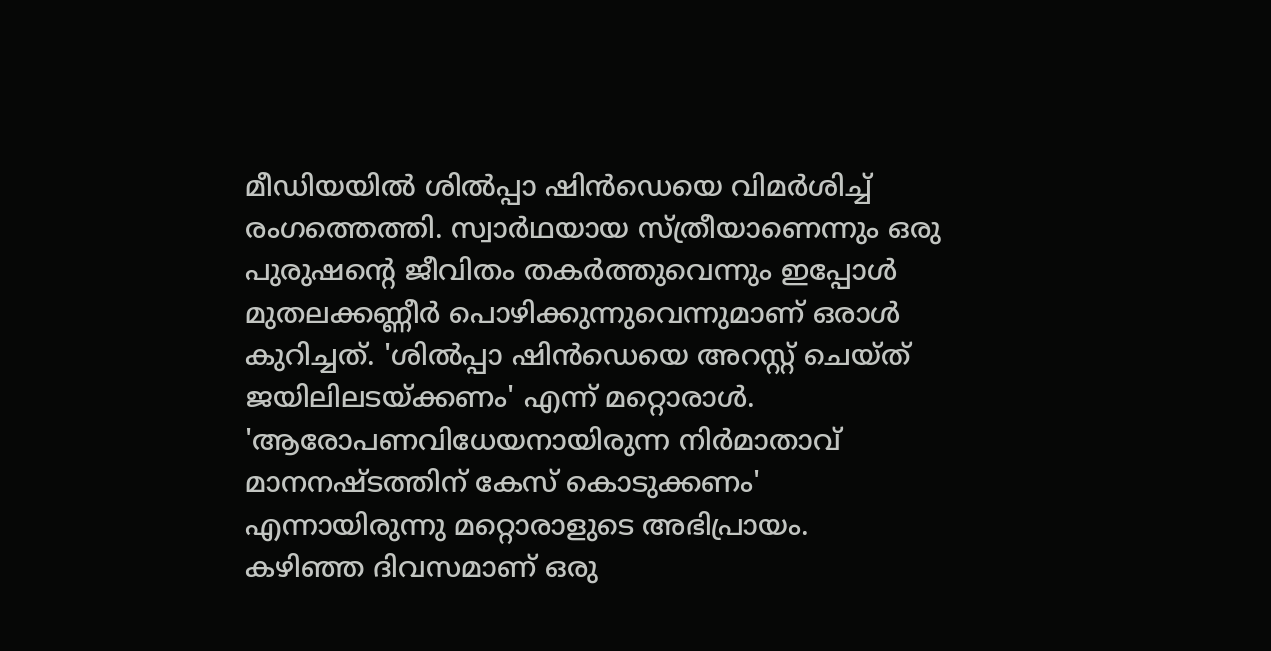മീഡിയയിൽ ശിൽപ്പാ ഷിൻഡെയെ വിമർശിച്ച് രംഗത്തെത്തി. സ്വാർഥയായ സ്ത്രീയാണെന്നും ഒരു പുരുഷന്റെ ജീവിതം തകർത്തുവെന്നും ഇപ്പോൾ മുതലക്കണ്ണീർ പൊഴിക്കുന്നുവെന്നുമാണ് ഒരാൾ കുറിച്ചത്. 'ശിൽപ്പാ ഷിൻഡെയെ അറസ്റ്റ് ചെയ്ത് ജയിലിലടയ്ക്കണം' എന്ന് മറ്റൊരാൾ. 'ആരോപണവിധേയനായിരുന്ന നിർമാതാവ് മാനനഷ്ടത്തിന് കേസ് കൊടുക്കണം' എന്നായിരുന്നു മറ്റൊരാളുടെ അഭിപ്രായം.
കഴിഞ്ഞ ദിവസമാണ് ഒരു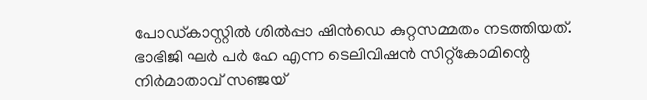പോഡ്കാസ്റ്റിൽ ശിൽപ്പാ ഷിൻഡെ കുറ്റസമ്മതം നടത്തിയത്. ഭാഭിജി ഘർ പർ ഹേ എന്ന ടെലിവിഷൻ സിറ്റ്കോമിന്റെ നിർമാതാവ് സഞ്ജയ്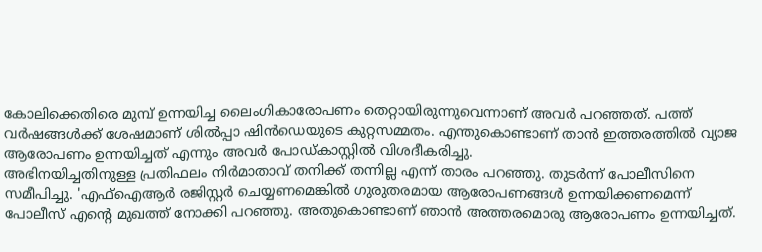കോലിക്കെതിരെ മുമ്പ് ഉന്നയിച്ച ലൈംഗികാരോപണം തെറ്റായിരുന്നുവെന്നാണ് അവർ പറഞ്ഞത്. പത്ത് വർഷങ്ങൾക്ക് ശേഷമാണ് ശിൽപ്പാ ഷിൻഡെയുടെ കുറ്റസമ്മതം. എന്തുകൊണ്ടാണ് താൻ ഇത്തരത്തിൽ വ്യാജ ആരോപണം ഉന്നയിച്ചത് എന്നും അവർ പോഡ്കാസ്റ്റിൽ വിശദീകരിച്ചു.
അഭിനയിച്ചതിനുള്ള പ്രതിഫലം നിർമാതാവ് തനിക്ക് തന്നില്ല എന്ന് താരം പറഞ്ഞു. തുടർന്ന് പോലീസിനെ സമീപിച്ചു. 'എഫ്ഐആർ രജിസ്റ്റർ ചെയ്യണമെങ്കിൽ ഗുരുതരമായ ആരോപണങ്ങൾ ഉന്നയിക്കണമെന്ന് പോലീസ് എന്റെ മുഖത്ത് നോക്കി പറഞ്ഞു. അതുകൊണ്ടാണ് ഞാൻ അത്തരമൊരു ആരോപണം ഉന്നയിച്ചത്.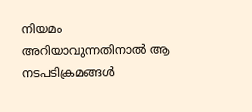നിയമം അറിയാവുന്നതിനാൽ ആ നടപടിക്രമങ്ങൾ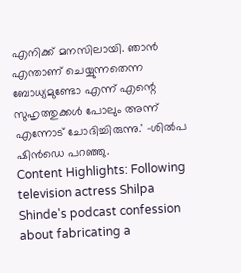എനിക്ക് മനസിലായി. ഞാൻ എന്താണ് ചെയ്യുന്നതെന്ന ബോധ്യമുണ്ടോ എന്ന് എന്റെ സുഹൃത്തുക്കൾ പോലും അന്ന് എന്നോട് ചോദിച്ചിരുന്നു.' -ശിൽപ ഷിൻഡെ പറഞ്ഞു.
Content Highlights: Following television actress Shilpa Shinde's podcast confession about fabricating a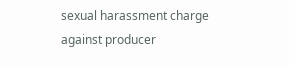sexual harassment charge against producer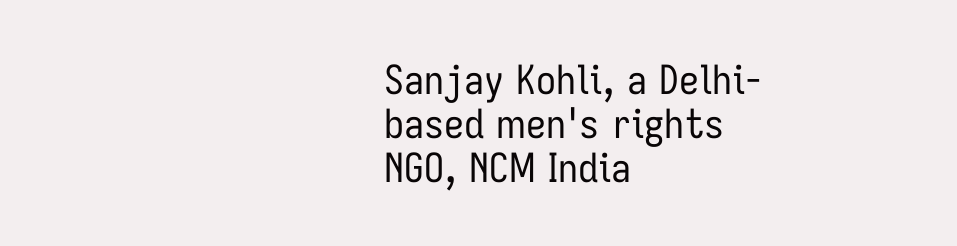Sanjay Kohli, a Delhi-based men's rights NGO, NCM India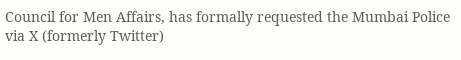Council for Men Affairs, has formally requested the Mumbai Police via X (formerly Twitter)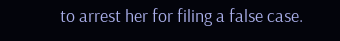to arrest her for filing a false case.